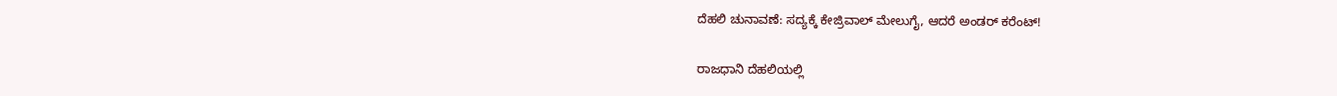ದೆಹಲಿ ಚುನಾವಣೆ: ಸದ್ಯಕ್ಕೆ ಕೇಜ್ರಿವಾಲ್ ಮೇಲುಗೈ, ಆದರೆ ಅಂಡರ್ ಕರೆಂಟ್!

ರಾಜಧಾನಿ ದೆಹಲಿಯಲ್ಲಿ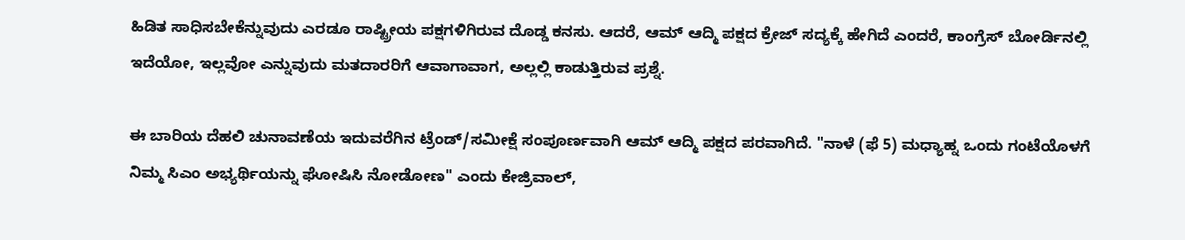ಹಿಡಿತ ಸಾಧಿಸಬೇಕೆನ್ನುವುದು ಎರಡೂ ರಾಷ್ಟ್ರೀಯ ಪಕ್ಷಗಳಿಗಿರುವ ದೊಡ್ಡ ಕನಸು. ಆದರೆ, ಆಮ್ ಆದ್ಮಿ ಪಕ್ಷದ ಕ್ರೇಜ್ ಸದ್ಯಕ್ಕೆ ಹೇಗಿದೆ ಎಂದರೆ, ಕಾಂಗ್ರೆಸ್ ಬೋರ್ಡಿನಲ್ಲಿ ಇದೆಯೋ, ಇಲ್ಲವೋ ಎನ್ನುವುದು ಮತದಾರರಿಗೆ ಆವಾಗಾವಾಗ, ಅಲ್ಲಲ್ಲಿ ಕಾಡುತ್ತಿರುವ ಪ್ರಶ್ನೆ.

ಈ ಬಾರಿಯ ದೆಹಲಿ ಚುನಾವಣೆಯ ಇದುವರೆಗಿನ ಟ್ರೆಂಡ್/ಸಮೀಕ್ಷೆ ಸಂಪೂರ್ಣವಾಗಿ ಆಮ್ ಆದ್ಮಿ ಪಕ್ಷದ ಪರವಾಗಿದೆ. "ನಾಳೆ (ಫೆ 5) ಮಧ್ಯಾಹ್ನ ಒಂದು ಗಂಟೆಯೊಳಗೆ ನಿಮ್ಮ ಸಿಎಂ ಅಭ್ಯರ್ಥಿಯನ್ನು ಘೋಷಿಸಿ ನೋಡೋಣ" ಎಂದು ಕೇಜ್ರಿವಾಲ್,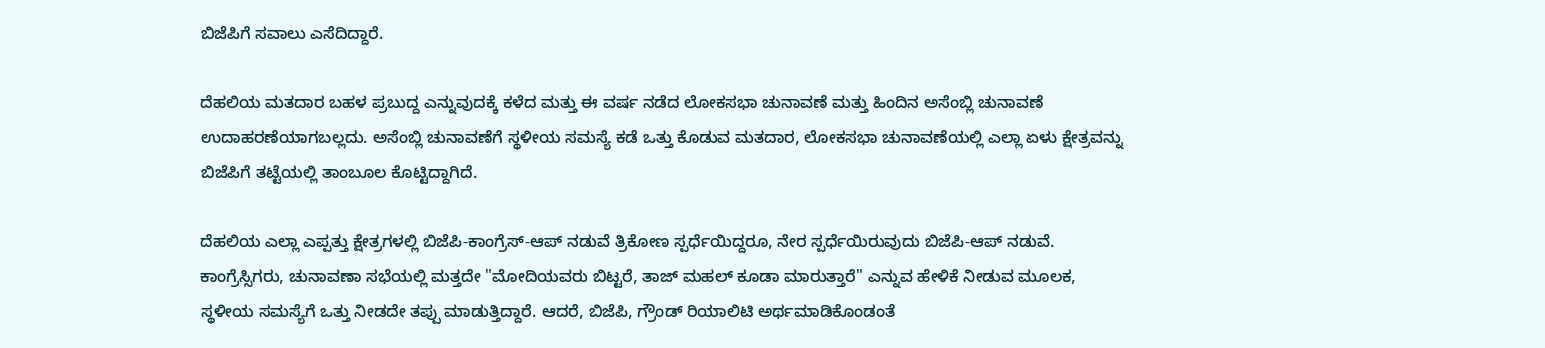ಬಿಜೆಪಿಗೆ ಸವಾಲು ಎಸೆದಿದ್ದಾರೆ.

ದೆಹಲಿಯ ಮತದಾರ ಬಹಳ ಪ್ರಬುದ್ದ ಎನ್ನುವುದಕ್ಕೆ ಕಳೆದ ಮತ್ತು ಈ ವರ್ಷ ನಡೆದ ಲೋಕಸಭಾ ಚುನಾವಣೆ ಮತ್ತು ಹಿಂದಿನ ಅಸೆಂಬ್ಲಿ ಚುನಾವಣೆ ಉದಾಹರಣೆಯಾಗಬಲ್ಲದು. ಅಸೆಂಬ್ಲಿ ಚುನಾವಣೆಗೆ ಸ್ಥಳೀಯ ಸಮಸ್ಯೆ ಕಡೆ ಒತ್ತು ಕೊಡುವ ಮತದಾರ, ಲೋಕಸಭಾ ಚುನಾವಣೆಯಲ್ಲಿ ಎಲ್ಲಾ ಏಳು ಕ್ಷೇತ್ರವನ್ನು ಬಿಜೆಪಿಗೆ ತಟ್ಟೆಯಲ್ಲಿ ತಾಂಬೂಲ ಕೊಟ್ಟಿದ್ದಾಗಿದೆ.

ದೆಹಲಿಯ ಎಲ್ಲಾ ಎಪ್ಪತ್ತು ಕ್ಷೇತ್ರಗಳಲ್ಲಿ ಬಿಜೆಪಿ-ಕಾಂಗ್ರೆಸ್-ಆಪ್ ನಡುವೆ ತ್ರಿಕೋಣ ಸ್ಪರ್ಧೆಯಿದ್ದರೂ, ನೇರ ಸ್ಪರ್ಧೆಯಿರುವುದು ಬಿಜೆಪಿ-ಆಪ್ ನಡುವೆ. ಕಾಂಗ್ರೆಸ್ಸಿಗರು, ಚುನಾವಣಾ ಸಭೆಯಲ್ಲಿ ಮತ್ತದೇ "ಮೋದಿಯವರು ಬಿಟ್ಟರೆ, ತಾಜ್ ಮಹಲ್ ಕೂಡಾ ಮಾರುತ್ತಾರೆ" ಎನ್ನುವ ಹೇಳಿಕೆ ನೀಡುವ ಮೂಲಕ, ಸ್ಥಳೀಯ ಸಮಸ್ಯೆಗೆ ಒತ್ತು ನೀಡದೇ ತಪ್ಪು ಮಾಡುತ್ತಿದ್ದಾರೆ. ಆದರೆ, ಬಿಜೆಪಿ, ಗ್ರೌಂಡ್ ರಿಯಾಲಿಟಿ ಅರ್ಥಮಾಡಿಕೊಂಡಂತೆ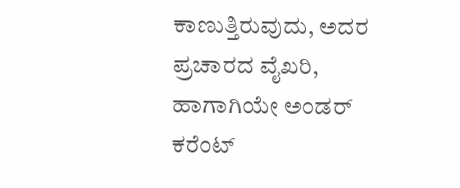ಕಾಣುತ್ತಿರುವುದು, ಅದರ ಪ್ರಚಾರದ ವೈಖರಿ, ಹಾಗಾಗಿಯೇ ಅಂಡರ್ ಕರೆಂಟ್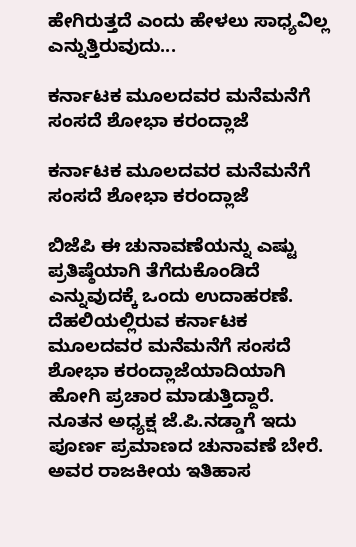ಹೇಗಿರುತ್ತದೆ ಎಂದು ಹೇಳಲು ಸಾಧ್ಯವಿಲ್ಲ ಎನ್ನುತ್ತಿರುವುದು...

ಕರ್ನಾಟಕ ಮೂಲದವರ ಮನೆಮನೆಗೆ ಸಂಸದೆ ಶೋಭಾ ಕರಂದ್ಲಾಜೆ

ಕರ್ನಾಟಕ ಮೂಲದವರ ಮನೆಮನೆಗೆ ಸಂಸದೆ ಶೋಭಾ ಕರಂದ್ಲಾಜೆ

ಬಿಜೆಪಿ ಈ ಚುನಾವಣೆಯನ್ನು ಎಷ್ಟು ಪ್ರತಿಷ್ಠೆಯಾಗಿ ತೆಗೆದುಕೊಂಡಿದೆ ಎನ್ನುವುದಕ್ಕೆ ಒಂದು ಉದಾಹರಣೆ. ದೆಹಲಿಯಲ್ಲಿರುವ ಕರ್ನಾಟಕ ಮೂಲದವರ ಮನೆಮನೆಗೆ ಸಂಸದೆ ಶೋಭಾ ಕರಂದ್ಲಾಜೆಯಾದಿಯಾಗಿ ಹೋಗಿ ಪ್ರಚಾರ ಮಾಡುತ್ತಿದ್ದಾರೆ. ನೂತನ ಅಧ್ಯಕ್ಷ ಜೆ.ಪಿ.ನಡ್ಡಾಗೆ ಇದು ಪೂರ್ಣ ಪ್ರಮಾಣದ ಚುನಾವಣೆ ಬೇರೆ. ಅವರ ರಾಜಕೀಯ ಇತಿಹಾಸ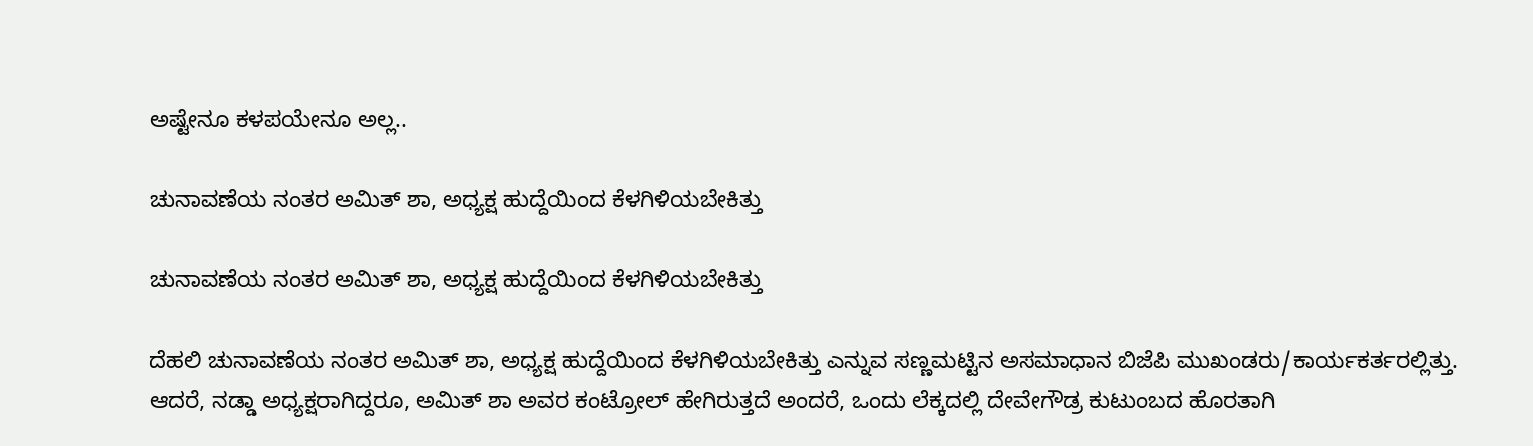ಅಷ್ಟೇನೂ ಕಳಪಯೇನೂ ಅಲ್ಲ..

ಚುನಾವಣೆಯ ನಂತರ ಅಮಿತ್ ಶಾ, ಅಧ್ಯಕ್ಷ ಹುದ್ದೆಯಿಂದ ಕೆಳಗಿಳಿಯಬೇಕಿತ್ತು

ಚುನಾವಣೆಯ ನಂತರ ಅಮಿತ್ ಶಾ, ಅಧ್ಯಕ್ಷ ಹುದ್ದೆಯಿಂದ ಕೆಳಗಿಳಿಯಬೇಕಿತ್ತು

ದೆಹಲಿ ಚುನಾವಣೆಯ ನಂತರ ಅಮಿತ್ ಶಾ, ಅಧ್ಯಕ್ಷ ಹುದ್ದೆಯಿಂದ ಕೆಳಗಿಳಿಯಬೇಕಿತ್ತು ಎನ್ನುವ ಸಣ್ಣಮಟ್ಟಿನ ಅಸಮಾಧಾನ ಬಿಜೆಪಿ ಮುಖಂಡರು/ಕಾರ್ಯಕರ್ತರಲ್ಲಿತ್ತು. ಆದರೆ, ನಡ್ಡಾ ಅಧ್ಯಕ್ಷರಾಗಿದ್ದರೂ, ಅಮಿತ್ ಶಾ ಅವರ ಕಂಟ್ರೋಲ್ ಹೇಗಿರುತ್ತದೆ ಅಂದರೆ, ಒಂದು ಲೆಕ್ಕದಲ್ಲಿ ದೇವೇಗೌಡ್ರ ಕುಟುಂಬದ ಹೊರತಾಗಿ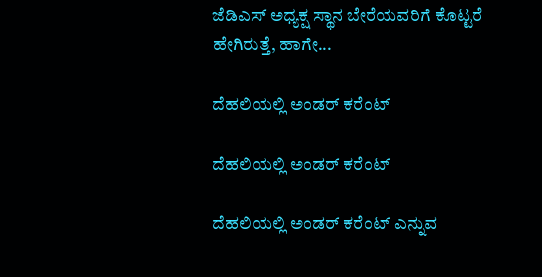ಜೆಡಿಎಸ್ ಅಧ್ಯಕ್ಷ ಸ್ಥಾನ ಬೇರೆಯವರಿಗೆ ಕೊಟ್ಟರೆ ಹೇಗಿರುತ್ತೆ, ಹಾಗೇ...

ದೆಹಲಿಯಲ್ಲಿ ಅಂಡರ್ ಕರೆಂಟ್

ದೆಹಲಿಯಲ್ಲಿ ಅಂಡರ್ ಕರೆಂಟ್

ದೆಹಲಿಯಲ್ಲಿ ಅಂಡರ್ ಕರೆಂಟ್ ಎನ್ನುವ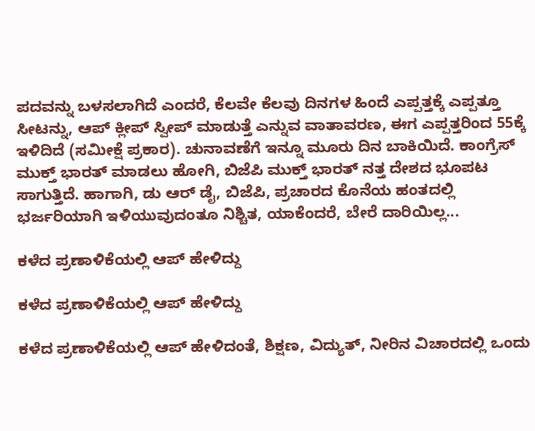ಪದವನ್ನು ಬಳಸಲಾಗಿದೆ ಎಂದರೆ, ಕೆಲವೇ ಕೆಲವು ದಿನಗಳ ಹಿಂದೆ ಎಪ್ಪತ್ತಕ್ಕೆ ಎಪ್ಪತ್ತೂ ಸೀಟನ್ನು, ಆಪ್ ಕ್ಲೀಪ್ ಸ್ವೀಪ್ ಮಾಡುತ್ತೆ ಎನ್ನುವ ವಾತಾವರಣ, ಈಗ ಎಪ್ಪತ್ತರಿಂದ 55ಕ್ಕೆ ಇಳಿದಿದೆ (ಸಮೀಕ್ಷೆ ಪ್ರಕಾರ). ಚುನಾವಣೆಗೆ ಇನ್ನೂ ಮೂರು ದಿನ ಬಾಕಿಯಿದೆ. ಕಾಂಗ್ರೆಸ್ ಮುಕ್ತ್ ಭಾರತ್ ಮಾಡಲು ಹೋಗಿ, ಬಿಜೆಪಿ ಮುಕ್ತ್ ಭಾರತ್ ನತ್ತ ದೇಶದ ಭೂಪಟ ಸಾಗುತ್ತಿದೆ. ಹಾಗಾಗಿ, ಡು ಆರ್ ಡೈ, ಬಿಜೆಪಿ, ಪ್ರಚಾರದ ಕೊನೆಯ ಹಂತದಲ್ಲಿ ಭರ್ಜರಿಯಾಗಿ ಇಳಿಯುವುದಂತೂ ನಿಶ್ಚಿತ, ಯಾಕೆಂದರೆ, ಬೇರೆ ದಾರಿಯಿಲ್ಲ...

ಕಳೆದ ಪ್ರಣಾಳಿಕೆಯಲ್ಲಿ ಆಪ್ ಹೇಳಿದ್ದು

ಕಳೆದ ಪ್ರಣಾಳಿಕೆಯಲ್ಲಿ ಆಪ್ ಹೇಳಿದ್ದು

ಕಳೆದ ಪ್ರಣಾಳಿಕೆಯಲ್ಲಿ ಆಪ್ ಹೇಳಿದಂತೆ, ಶಿಕ್ಷಣ, ವಿದ್ಯುತ್, ನೀರಿನ ವಿಚಾರದಲ್ಲಿ ಒಂದು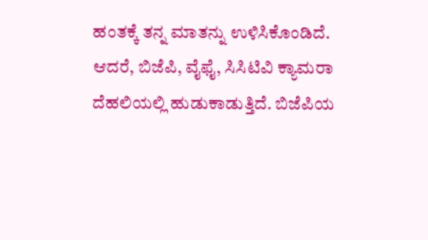ಹಂತಕ್ಕೆ ತನ್ನ ಮಾತನ್ನು ಉಳಿಸಿಕೊಂಡಿದೆ. ಆದರೆ, ಬಿಜೆಪಿ, ವೈಫೈ, ಸಿಸಿಟಿವಿ ಕ್ಯಾಮರಾ ದೆಹಲಿಯಲ್ಲಿ ಹುಡುಕಾಡುತ್ತಿದೆ. ಬಿಜೆಪಿಯ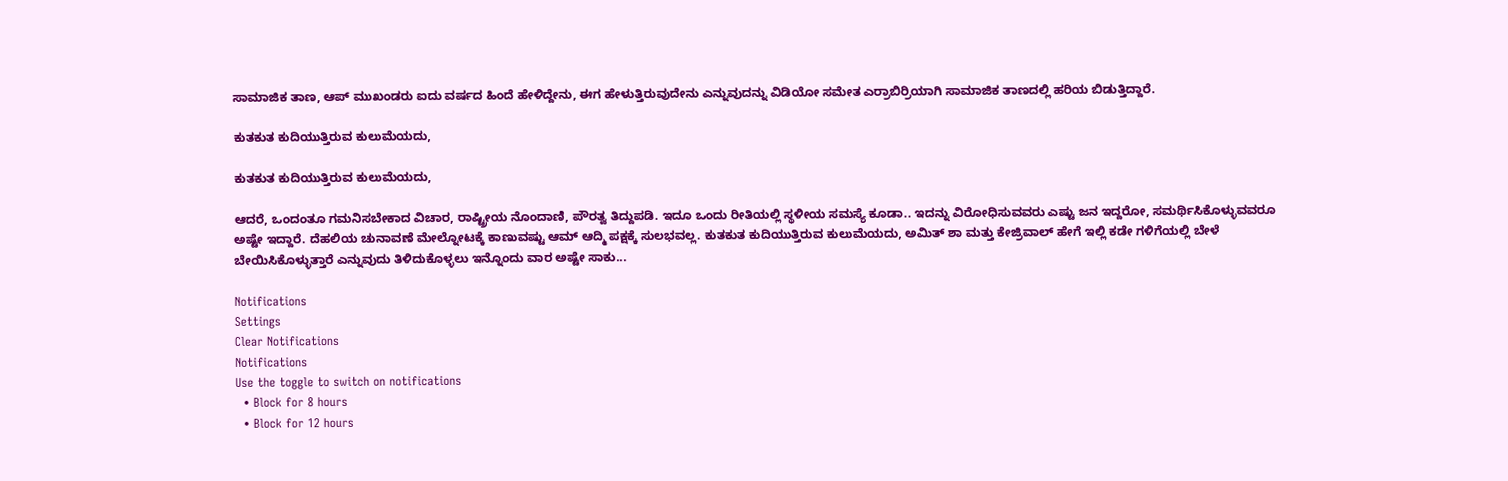ಸಾಮಾಜಿಕ ತಾಣ, ಆಪ್ ಮುಖಂಡರು ಐದು ವರ್ಷದ ಹಿಂದೆ ಹೇಳಿದ್ದೇನು, ಈಗ ಹೇಳುತ್ತಿರುವುದೇನು ಎನ್ನುವುದನ್ನು ವಿಡಿಯೋ ಸಮೇತ ಎರ್ರಾಬಿರ್ರಿಯಾಗಿ ಸಾಮಾಜಿಕ ತಾಣದಲ್ಲಿ ಹರಿಯ ಬಿಡುತ್ತಿದ್ದಾರೆ.

ಕುತಕುತ ಕುದಿಯುತ್ತಿರುವ ಕುಲುಮೆಯದು,

ಕುತಕುತ ಕುದಿಯುತ್ತಿರುವ ಕುಲುಮೆಯದು,

ಆದರೆ, ಒಂದಂತೂ ಗಮನಿಸಬೇಕಾದ ವಿಚಾರ, ರಾಷ್ಟ್ರೀಯ ನೊಂದಾಣಿ, ಪೌರತ್ವ ತಿದ್ದುಪಡಿ. ಇದೂ ಒಂದು ರೀತಿಯಲ್ಲಿ ಸ್ಥಳೀಯ ಸಮಸ್ಯೆ ಕೂಡಾ.. ಇದನ್ನು ವಿರೋಧಿಸುವವರು ಎಷ್ಟು ಜನ ಇದ್ದರೋ, ಸಮರ್ಥಿಸಿಕೊಳ್ಳುವವರೂ ಅಷ್ಟೇ ಇದ್ದಾರೆ. ದೆಹಲಿಯ ಚುನಾವಣೆ ಮೇಲ್ನೋಟಕ್ಕೆ ಕಾಣುವಷ್ಟು ಆಮ್ ಆದ್ಮಿ ಪಕ್ಷಕ್ಕೆ ಸುಲಭವಲ್ಲ. ಕುತಕುತ ಕುದಿಯುತ್ತಿರುವ ಕುಲುಮೆಯದು, ಅಮಿತ್ ಶಾ ಮತ್ತು ಕೇಜ್ರಿವಾಲ್ ಹೇಗೆ ಇಲ್ಲಿ ಕಡೇ ಗಳಿಗೆಯಲ್ಲಿ ಬೇಳೆ ಬೇಯಿಸಿಕೊಳ್ಳುತ್ತಾರೆ ಎನ್ನುವುದು ತಿಳಿದುಕೊಳ್ಳಲು ಇನ್ನೊಂದು ವಾರ ಅಷ್ಟೇ ಸಾಕು...

Notifications
Settings
Clear Notifications
Notifications
Use the toggle to switch on notifications
  • Block for 8 hours
  • Block for 12 hours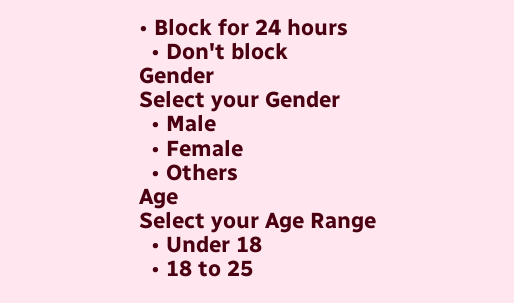• Block for 24 hours
  • Don't block
Gender
Select your Gender
  • Male
  • Female
  • Others
Age
Select your Age Range
  • Under 18
  • 18 to 25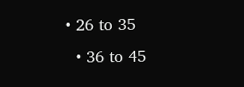• 26 to 35
  • 36 to 45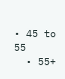• 45 to 55
  • 55+